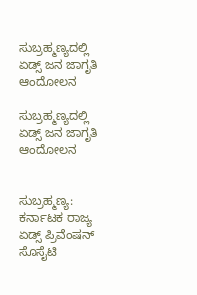ಸುಬ್ರಹ್ಮಣ್ಯದಲ್ಲಿ ಏಡ್ಸ್ ಜನ ಜಾಗೃತಿ ಆಂದೋಲನ

ಸುಬ್ರಹ್ಮಣ್ಯದಲ್ಲಿ ಏಡ್ಸ್ ಜನ ಜಾಗೃತಿ ಆಂದೋಲನ


ಸುಬ್ರಹ್ಮಣ್ಯ: ಕರ್ನಾಟಕ ರಾಜ್ಯ ಏಡ್ಸ್ ಪ್ರಿವೆಂಷನ್ ಸೊಸೈಟಿ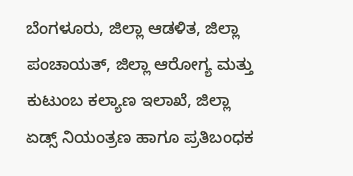ಬೆಂಗಳೂರು, ಜಿಲ್ಲಾ ಆಡಳಿತ, ಜಿಲ್ಲಾ ಪಂಚಾಯತ್, ಜಿಲ್ಲಾ ಆರೋಗ್ಯ ಮತ್ತು ಕುಟುಂಬ ಕಲ್ಯಾಣ ಇಲಾಖೆ, ಜಿಲ್ಲಾ ಏಡ್ಸ್ ನಿಯಂತ್ರಣ ಹಾಗೂ ಪ್ರತಿಬಂಧಕ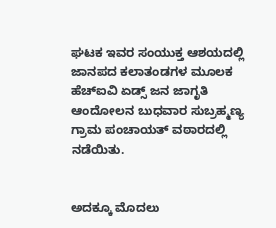ಘಟಕ ಇವರ ಸಂಯುಕ್ತ ಆಶಯದಲ್ಲಿ ಜಾನಪದ ಕಲಾತಂಡಗಳ ಮೂಲಕ ಹೆಚ್‌ಐವಿ ಏಡ್ಸ್ ಜನ ಜಾಗೃತಿ ಆಂದೋಲನ ಬುಧವಾರ ಸುಬ್ರಹ್ಮಣ್ಯ ಗ್ರಾಮ ಪಂಚಾಯತ್ ವಠಾರದಲ್ಲಿ ನಡೆಯಿತು.


ಅದಕ್ಕೂ ಮೊದಲು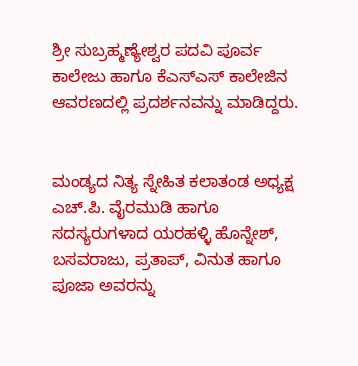ಶ್ರೀ ಸುಬ್ರಹ್ಮಣ್ಯೇಶ್ವರ ಪದವಿ ಪೂರ್ವ ಕಾಲೇಜು ಹಾಗೂ ಕೆಎಸ್‌ಎಸ್ ಕಾಲೇಜಿನ ಆವರಣದಲ್ಲಿ ಪ್ರದರ್ಶನವನ್ನು ಮಾಡಿದ್ದರು.


ಮಂಡ್ಯದ ನಿತ್ಯ ಸ್ನೇಹಿತ ಕಲಾತಂಡ ಅಧ್ಯಕ್ಷ ಎಚ್.ಪಿ. ವೈರಮುಡಿ ಹಾಗೂ ಸದಸ್ಯರುಗಳಾದ ಯರಹಳ್ಳಿ ಹೊನ್ನೇಶ್, ಬಸವರಾಜು, ಪ್ರತಾಪ್, ವಿನುತ ಹಾಗೂ ಪೂಜಾ ಅವರನ್ನು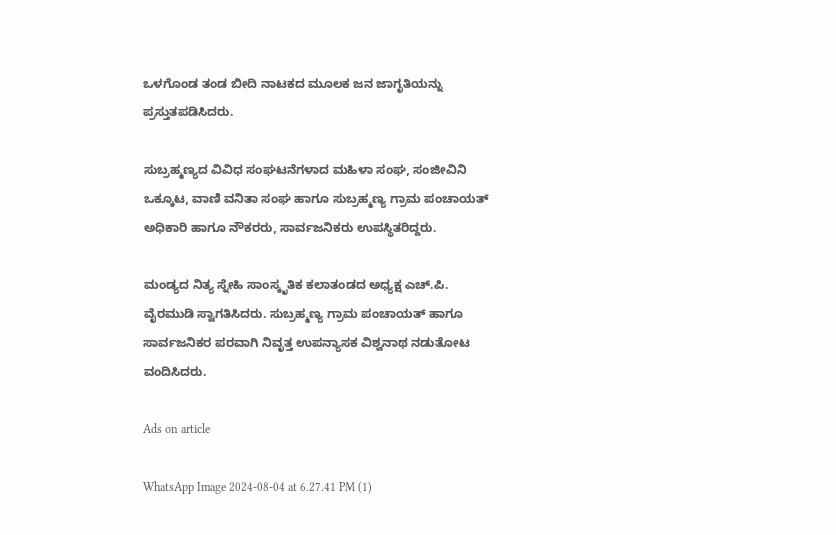ಒಳಗೊಂಡ ತಂಡ ಬೀದಿ ನಾಟಕದ ಮೂಲಕ ಜನ ಜಾಗೃತಿಯನ್ನು ಪ್ರಸ್ತುತಪಡಿಸಿದರು.

ಸುಬ್ರಹ್ಮಣ್ಯದ ವಿವಿಧ ಸಂಘಟನೆಗಳಾದ ಮಹಿಳಾ ಸಂಘ, ಸಂಜೀವಿನಿ ಒಕ್ಕೂಟ, ವಾಣಿ ವನಿತಾ ಸಂಘ ಹಾಗೂ ಸುಬ್ರಹ್ಮಣ್ಯ ಗ್ರಾಮ ಪಂಚಾಯತ್ ಅಧಿಕಾರಿ ಹಾಗೂ ನೌಕರರು, ಸಾರ್ವಜನಿಕರು ಉಪಸ್ಥಿತರಿದ್ದರು.

ಮಂಡ್ಯದ ನಿತ್ಯ ಸ್ನೇಹಿ ಸಾಂಸ್ಕೃತಿಕ ಕಲಾತಂಡದ ಅಧ್ಯಕ್ಷ ಎಚ್.ಪಿ. ವೈರಮುಡಿ ಸ್ವಾಗತಿಸಿದರು. ಸುಬ್ರಹ್ಮಣ್ಯ ಗ್ರಾಮ ಪಂಚಾಯತ್ ಹಾಗೂ ಸಾರ್ವಜನಿಕರ ಪರವಾಗಿ ನಿವೃತ್ತ ಉಪನ್ಯಾಸಕ ವಿಶ್ವನಾಥ ನಡುತೋಟ ವಂದಿಸಿದರು.

Ads on article

WhatsApp Image 2024-08-04 at 6.27.41 PM (1)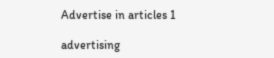Advertise in articles 1

advertising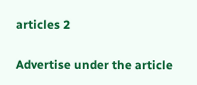articles 2

Advertise under the article